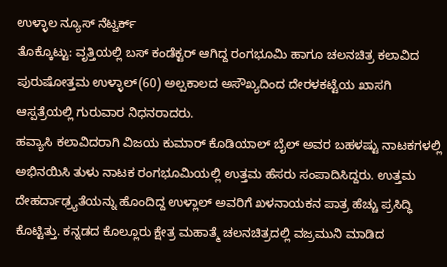ಉಳ್ಳಾಲ ನ್ಯೂಸ್ ನೆಟ್ವರ್ಕ್
ತೊಕ್ಕೊಟ್ಟು: ವೃತ್ತಿಯಲ್ಲಿ ಬಸ್ ಕಂಡೆಕ್ಟರ್ ಆಗಿದ್ದ ರಂಗಭೂಮಿ ಹಾಗೂ ಚಲನಚಿತ್ರ ಕಲಾವಿದ ಪುರುಷೋತ್ತಮ ಉಳ್ಳಾಲ್(60) ಅಲ್ಪಕಾಲದ ಅಸೌಖ್ಯದಿಂದ ದೇರಳಕಟ್ಟೆಯ ಖಾಸಗಿ ಆಸ್ಪತ್ರೆಯಲ್ಲಿ ಗುರುವಾರ ನಿಧನರಾದರು.
ಹವ್ಯಾಸಿ ಕಲಾವಿದರಾಗಿ ವಿಜಯ ಕುಮಾರ್ ಕೊಡಿಯಾಲ್ ಬೈಲ್ ಅವರ ಬಹಳಷ್ಟು ನಾಟಕಗಳಲ್ಲಿ ಅಭಿನಯಿಸಿ ತುಳು ನಾಟಕ ರಂಗಭೂಮಿಯಲ್ಲಿ ಉತ್ತಮ ಹೆಸರು ಸಂಪಾದಿಸಿದ್ದರು. ಉತ್ತಮ ದೇಹರ್ದಾಢ್ರ್ಯತೆಯನ್ನು ಹೊಂದಿದ್ದ ಉಳ್ಲಾಲ್ ಅವರಿಗೆ ಖಳನಾಯಕನ ಪಾತ್ರ ಹೆಚ್ಚು ಪ್ರಸಿದ್ಧಿ ಕೊಟ್ಟಿತ್ತು. ಕನ್ನಡದ ಕೊಲ್ಲೂರು ಕ್ಷೇತ್ರ ಮಹಾತ್ಮೆ ಚಲನಚಿತ್ರದಲ್ಲಿ ವಜ್ರಮುನಿ ಮಾಡಿದ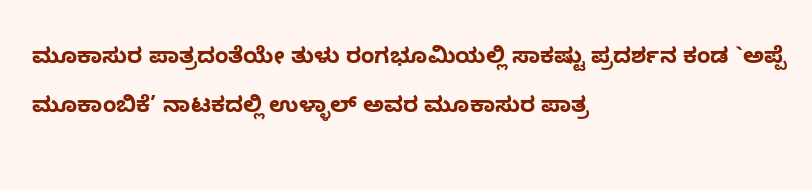ಮೂಕಾಸುರ ಪಾತ್ರದಂತೆಯೇ ತುಳು ರಂಗಭೂಮಿಯಲ್ಲಿ ಸಾಕಷ್ಟು ಪ್ರದರ್ಶನ ಕಂಡ `ಅಪ್ಪೆ ಮೂಕಾಂಬಿಕೆ’ ನಾಟಕದಲ್ಲಿ ಉಳ್ಳಾಲ್ ಅವರ ಮೂಕಾಸುರ ಪಾತ್ರ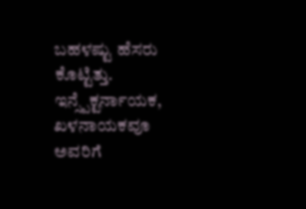ಬಹಳಷ್ಟು ಹೆಸರು ಕೊಟ್ಟಿತ್ತು. ಇನ್ಸ್ಪೆಕ್ಟರ್ನಾಯಕ, ಖಳನಾಯಕವೂ ಅವರಿಗೆ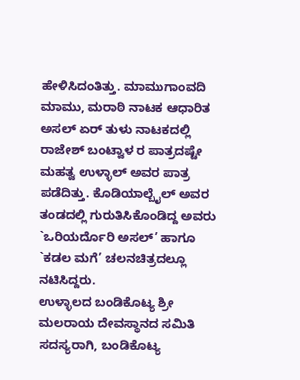ಹೇಳಿಸಿದಂತಿತ್ತು. ಮಾಮುಗಾಂವದಿ ಮಾಮು, ಮರಾಠಿ ನಾಟಕ ಆಧಾರಿತ ಅಸಲ್ ಏರ್ ತುಳು ನಾಟಕದಲ್ಲಿ ರಾಜೇಶ್ ಬಂಟ್ವಾಳ ರ ಪಾತ್ರದಷ್ಟೇ ಮಹತ್ವ ಉಳ್ಳಾಲ್ ಅವರ ಪಾತ್ರ ಪಡೆದಿತ್ತು. ಕೊಡಿಯಾಲ್ಬೈಲ್ ಅವರ ತಂಡದಲ್ಲಿ ಗುರುತಿಸಿಕೊಂಡಿದ್ದ ಅವರು `ಒರಿಯರ್ದೊರಿ ಅಸಲ್’ ಹಾಗೂ `ಕಡಲ ಮಗೆ’ ಚಲನಚಿತ್ರದಲ್ಲೂ ನಟಿಸಿದ್ದರು.
ಉಳ್ಳಾಲದ ಬಂಡಿಕೊಟ್ಯ ಶ್ರೀ ಮಲರಾಯ ದೇವಸ್ಥಾನದ ಸಮಿತಿ ಸದಸ್ಯರಾಗಿ, ಬಂಡಿಕೊಟ್ಯ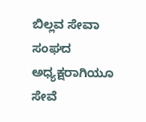ಬಿಲ್ಲವ ಸೇವಾ ಸಂಘದ ಅಧ್ಯಕ್ಷರಾಗಿಯೂ ಸೇವೆ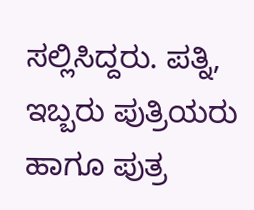ಸಲ್ಲಿಸಿದ್ದರು. ಪತ್ನಿ, ಇಬ್ಬರು ಪುತ್ರಿಯರು ಹಾಗೂ ಪುತ್ರ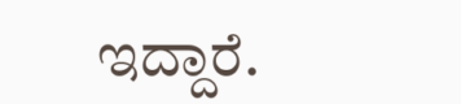ಇದ್ದಾರೆ.